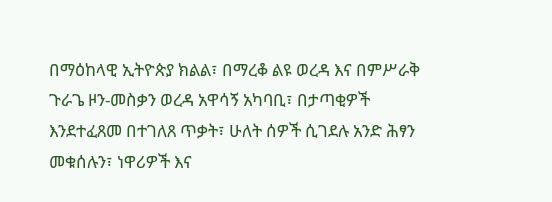በማዕከላዊ ኢትዮጵያ ክልል፣ በማረቆ ልዩ ወረዳ እና በምሥራቅ ጉራጌ ዞን-መስቃን ወረዳ አዋሳኝ አካባቢ፣ በታጣቂዎች እንደተፈጸመ በተገለጸ ጥቃት፣ ሁለት ሰዎች ሲገደሉ አንድ ሕፃን መቁሰሉን፣ ነዋሪዎች እና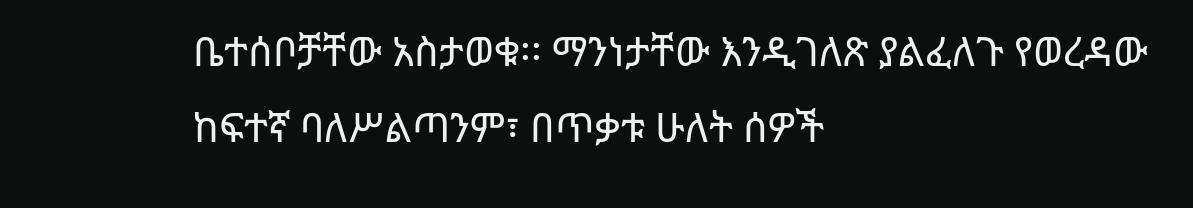ቤተሰቦቻቸው አስታወቁ፡፡ ማንነታቸው እንዲገለጽ ያልፈለጉ የወረዳው ከፍተኛ ባለሥልጣንም፣ በጥቃቱ ሁለት ሰዎች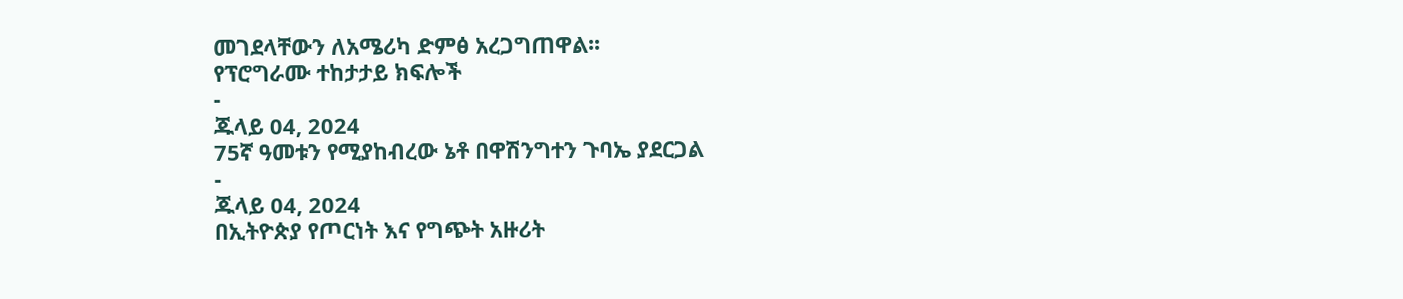መገደላቸውን ለአሜሪካ ድምፅ አረጋግጠዋል፡፡
የፕሮግራሙ ተከታታይ ክፍሎች
-
ጁላይ 04, 2024
75ኛ ዓመቱን የሚያከብረው ኔቶ በዋሽንግተን ጉባኤ ያደርጋል
-
ጁላይ 04, 2024
በኢትዮጵያ የጦርነት እና የግጭት አዙሪት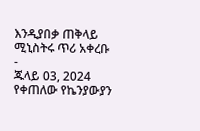እንዲያበቃ ጠቅላይ ሚኒስትሩ ጥሪ አቀረቡ
-
ጁላይ 03, 2024
የቀጠለው የኬንያውያን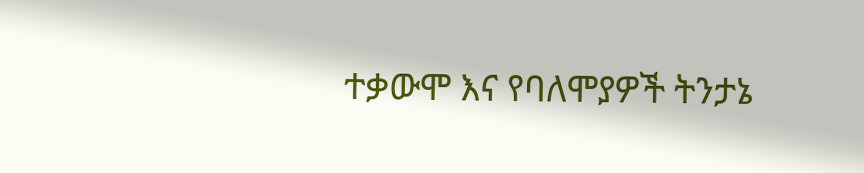ተቃውሞ እና የባለሞያዎች ትንታኔ